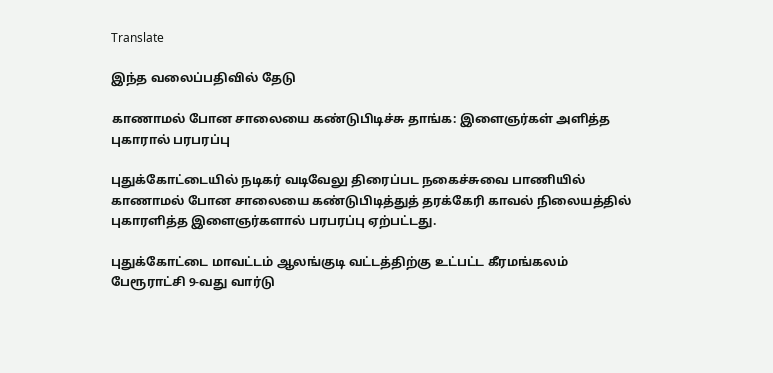Translate

இந்த வலைப்பதிவில் தேடு

காணாமல் போன சாலையை கண்டுபிடிச்சு தாங்க: இளைஞர்கள் அளித்த புகாரால் பரபரப்பு

புதுக்கோட்டையில் நடிகர் வடிவேலு திரைப்பட நகைச்சுவை பாணியில் காணாமல் போன சாலையை கண்டுபிடித்துத் தரக்கேரி காவல் நிலையத்தில் புகாரளித்த இளைஞர்களால் பரபரப்பு ஏற்பட்டது.

புதுக்கோட்டை மாவட்டம் ஆலங்குடி வட்டத்திற்கு உட்பட்ட கீரமங்கலம் பேரூராட்சி 9-வது வார்டு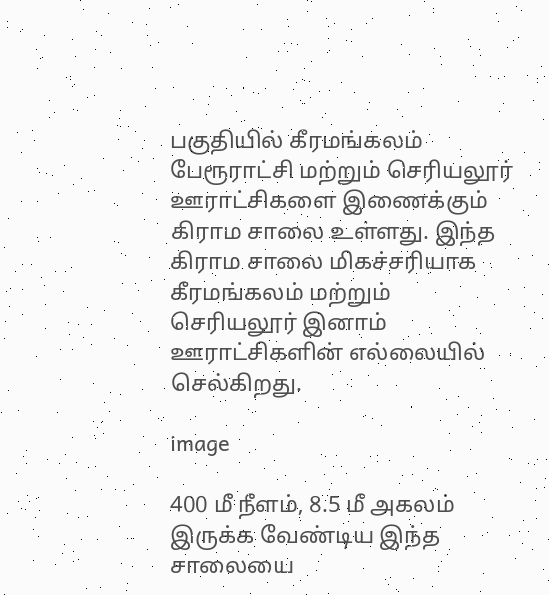பகுதியில் கீரமங்கலம் பேரூராட்சி மற்றும் செரியலூர் ஊராட்சிகளை இணைக்கும் கிராம சாலை உள்ளது. இந்த கிராம சாலை மிகச்சரியாக கீரமங்கலம் மற்றும் செரியலூர் இனாம் ஊராட்சிகளின் எல்லையில் செல்கிறது.

image

400 மீ நீளம், 8.5 மீ அகலம் இருக்க வேண்டிய இந்த சாலையை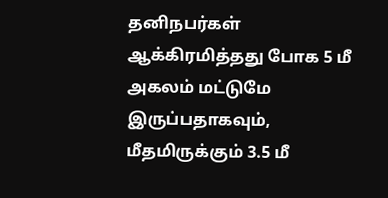தனிநபர்கள் ஆக்கிரமித்தது போக 5 மீ அகலம் மட்டுமே இருப்பதாகவும், மீதமிருக்கும் 3.5 மீ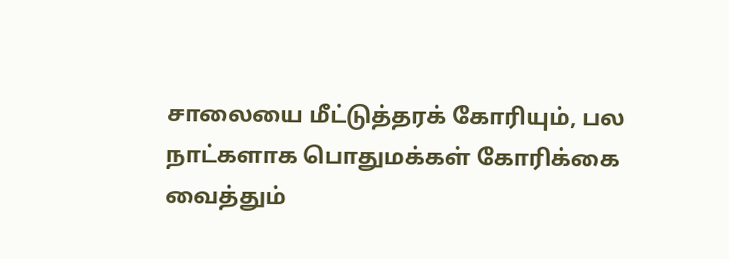சாலையை மீட்டுத்தரக் கோரியும், பல நாட்களாக பொதுமக்கள் கோரிக்கை வைத்தும்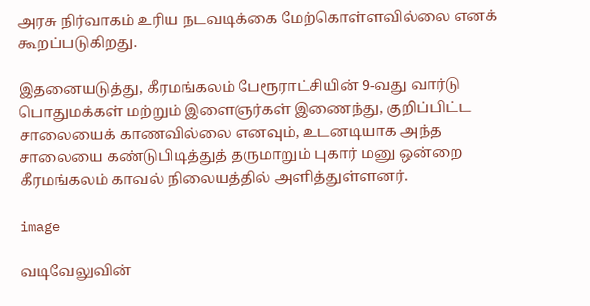அரசு நிர்வாகம் உரிய நடவடிக்கை மேற்கொள்ளவில்லை எனக் கூறப்படுகிறது.

இதனையடுத்து, கீரமங்கலம் பேரூராட்சியின் 9-வது வார்டு பொதுமக்கள் மற்றும் இளைஞர்கள் இணைந்து, குறிப்பிட்ட சாலையைக் காணவில்லை எனவும், உடனடியாக அந்த சாலையை கண்டுபிடித்துத் தருமாறும் புகார் மனு ஒன்றை கீரமங்கலம் காவல் நிலையத்தில் அளித்துள்ளனர்.

image

வடிவேலுவின்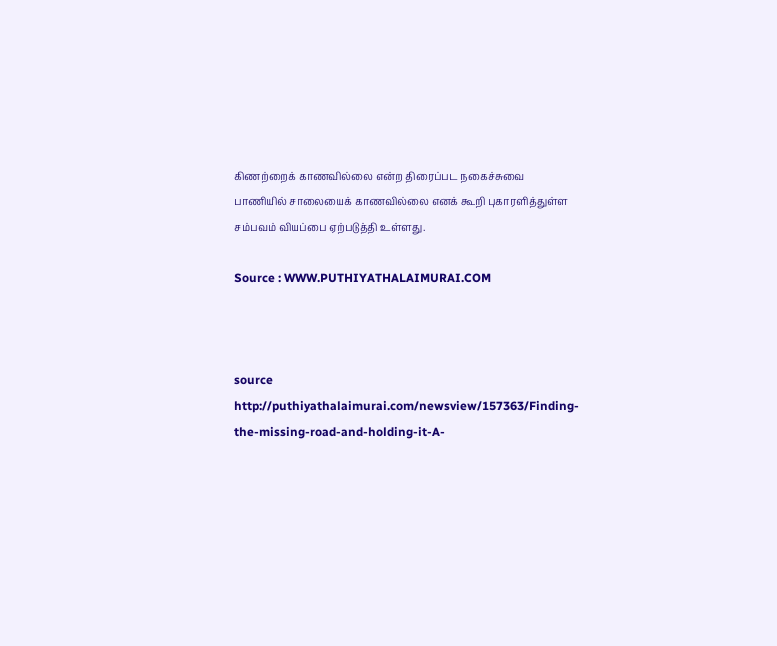கிணற்றைக் காணவில்லை என்ற திரைப்பட நகைச்சுவை பாணியில் சாலையைக் காணவில்லை எனக் கூறி புகாரளித்துள்ள சம்பவம் வியப்பை ஏற்படுத்தி உள்ளது.

Source : WWW.PUTHIYATHALAIMURAI.COM



source http://puthiyathalaimurai.com/newsview/157363/Finding-the-missing-road-and-holding-it-A-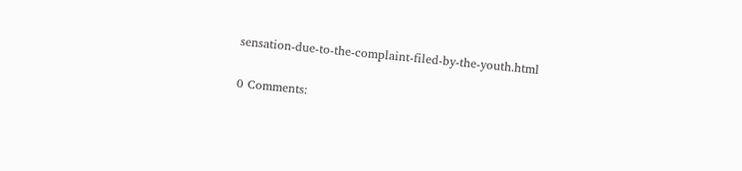sensation-due-to-the-complaint-filed-by-the-youth.html

0 Comments: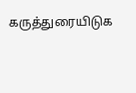கருத்துரையிடுக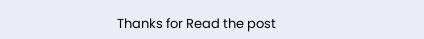Thanks for Read the post